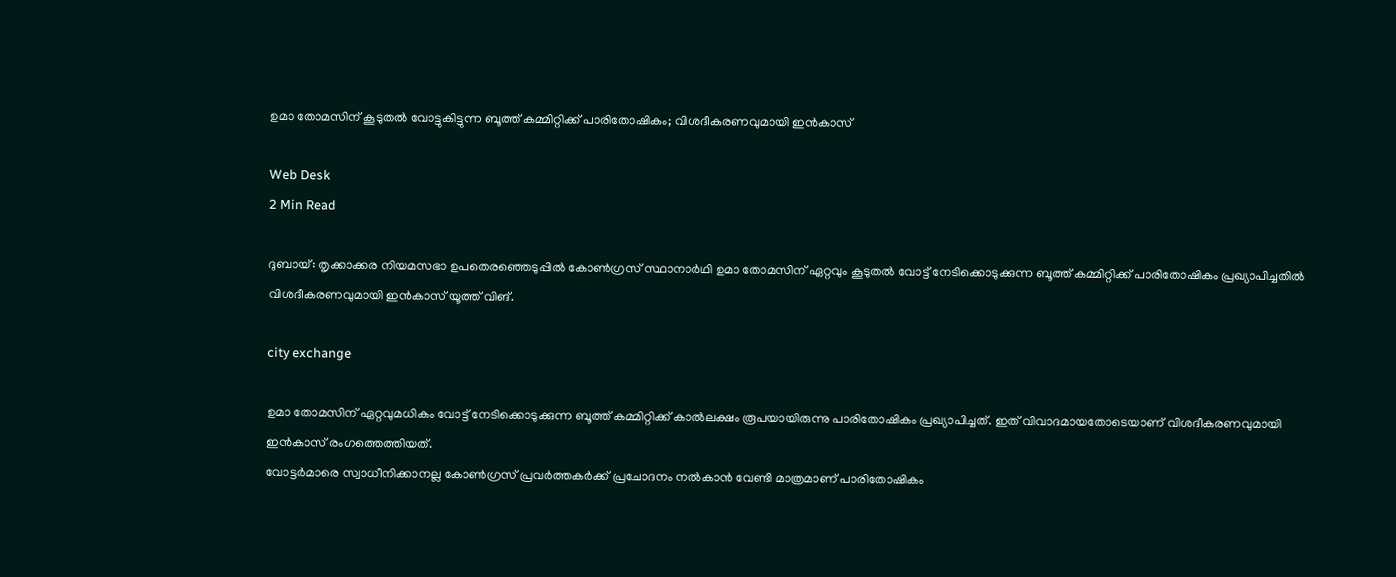ഉമാ തോമസിന് കൂടുതല്‍ വോട്ടുകിട്ടുന്ന ബൂത്ത് കമ്മിറ്റിക്ക് പാരിതോഷികം; വിശദീകരണവുമായി ഇന്‍കാസ്

Web Desk
2 Min Read

ദുബായ്: തൃക്കാക്കര നിയമസഭാ ഉപതെരഞ്ഞെടുപ്പില്‍ കോണ്‍ഗ്രസ് സ്ഥാനാര്‍ഥി ഉമാ തോമസിന് ഏറ്റവും കൂടുതല്‍ വോട്ട് നേടിക്കൊടുക്കുന്ന ബൂത്ത് കമ്മിറ്റിക്ക് പാരിതോഷികം പ്രഖ്യാപിച്ചതില്‍ വിശദീകരണവുമായി ഇന്‍കാസ് യൂത്ത് വിങ്.

city exchange

ഉമാ തോമസിന് ഏറ്റവുമധികം വോട്ട് നേടിക്കൊടുക്കുന്ന ബൂത്ത് കമ്മിറ്റിക്ക് കാല്‍ലക്ഷം രൂപയായിരുന്നു പാരിതോഷികം പ്രഖ്യാപിച്ചത്. ഇത് വിവാദമായതോടെയാണ് വിശദീകരണവുമായി ഇന്‍കാസ് രംഗത്തെത്തിയത്.
വോട്ടര്‍മാരെ സ്വാധീനിക്കാനല്ല കോണ്‍ഗ്രസ് പ്രവര്‍ത്തകര്‍ക്ക് പ്രചോദനം നല്‍കാന്‍ വേണ്ടി മാത്രമാണ് പാരിതോഷികം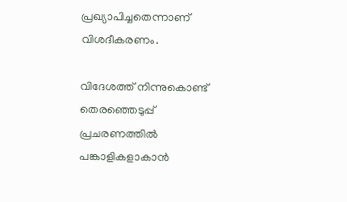പ്രഖ്യാപിച്ചതെന്നാണ് വിശദീകരണം.

വിദേശത്ത് നിന്നുകൊണ്ട് തെരഞ്ഞെടുപ്പ് പ്രചരണത്തില്‍ പങ്കാളികളാകാന്‍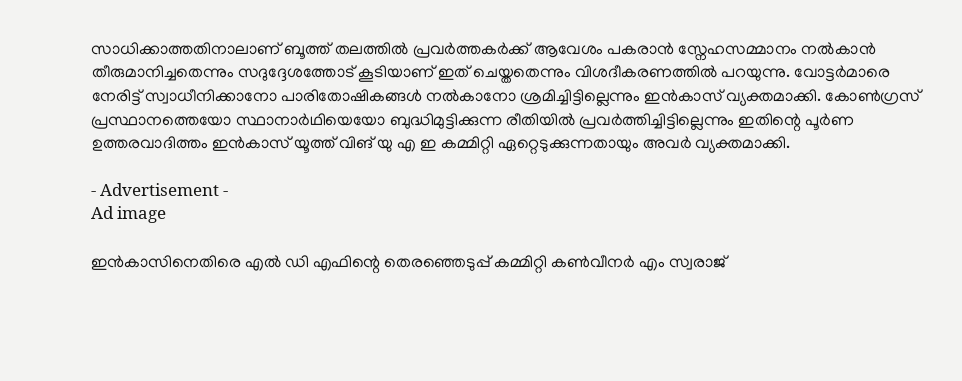സാധിക്കാത്തതിനാലാണ് ബൂത്ത് തലത്തില്‍ പ്രവര്‍ത്തകര്‍ക്ക് ആവേശം പകരാന്‍ സ്നേഹസമ്മാനം നല്‍കാന്‍ തീരുമാനിച്ചതെന്നും സദുദ്ദേശത്തോട് കൂടിയാണ് ഇത് ചെയ്തതെന്നും വിശദീകരണത്തില്‍ പറയുന്നു. വോട്ടര്‍മാരെ നേരിട്ട് സ്വാധീനിക്കാനോ പാരിതോഷികങ്ങള്‍ നല്‍കാനോ ശ്രമിച്ചിട്ടില്ലെന്നും ഇന്‍കാസ് വ്യക്തമാക്കി. കോണ്‍ഗ്രസ് പ്രസ്ഥാനത്തെയോ സ്ഥാനാര്‍ഥിയെയോ ബുദ്ധിമുട്ടിക്കുന്ന രീതിയില്‍ പ്രവര്‍ത്തിച്ചിട്ടില്ലെന്നും ഇതിന്റെ പൂര്‍ണ ഉത്തരവാദിത്തം ഇന്‍കാസ് യൂത്ത് വിങ് യു എ ഇ കമ്മിറ്റി ഏറ്റെടുക്കുന്നതായും അവര്‍ വ്യക്തമാക്കി.

- Advertisement -
Ad image

ഇന്‍കാസിനെതിരെ എല്‍ ഡി എഫിന്റെ തെരഞ്ഞെടുപ്പ് കമ്മിറ്റി കണ്‍വീനര്‍ എം സ്വരാജ്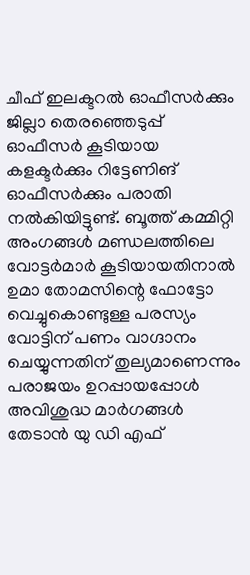ചീഫ് ഇലക്ടറല്‍ ഓഫീസര്‍ക്കും ജില്ലാ തെരഞ്ഞെടുപ്പ് ഓഫീസര്‍ കൂടിയായ കളക്ടര്‍ക്കും റിട്ടേണിങ് ഓഫീസര്‍ക്കും പരാതി നല്‍കിയിട്ടുണ്ട്. ബൂത്ത് കമ്മിറ്റി അംഗങ്ങള്‍ മണ്ഡലത്തിലെ വോട്ടര്‍മാര്‍ കൂടിയായതിനാല്‍ ഉമാ തോമസിന്റെ ഫോട്ടോ വെച്ചുകൊണ്ടുള്ള പരസ്യം വോട്ടിന് പണം വാഗ്ദാനം ചെയ്യുന്നതിന് തുല്യമാണെന്നും പരാജയം ഉറപ്പായപ്പോള്‍ അവിശുദ്ധ മാര്‍ഗങ്ങള്‍ തേടാന്‍ യു ഡി എഫ്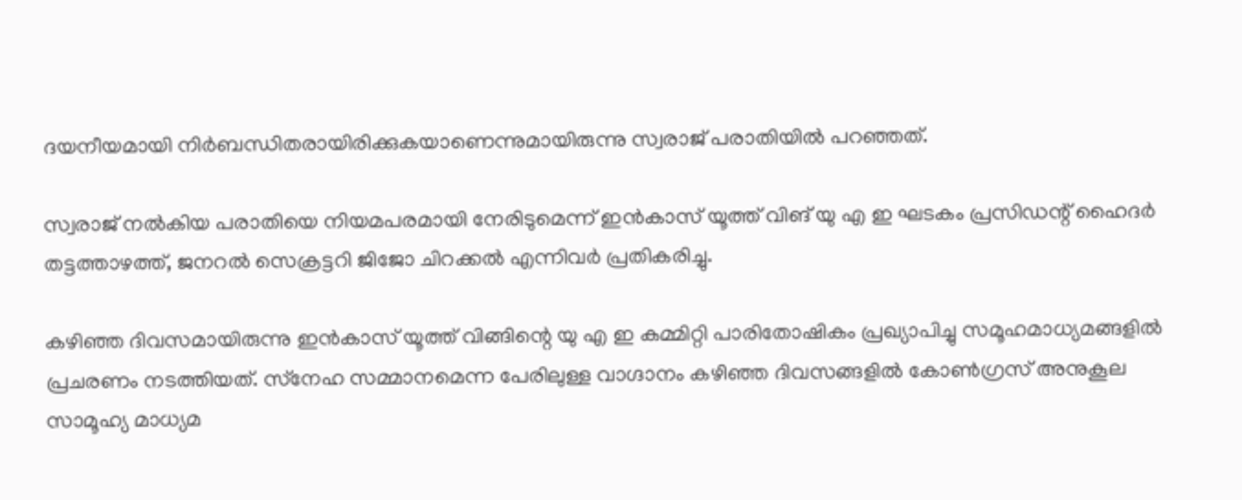ദയനീയമായി നിര്‍ബന്ധിതരായിരിക്കുകയാണെന്നുമായിരുന്നു സ്വരാജ് പരാതിയില്‍ പറഞ്ഞത്.

സ്വരാജ് നല്‍കിയ പരാതിയെ നിയമപരമായി നേരിടുമെന്ന് ഇന്‍കാസ് യൂത്ത് വിങ് യു എ ഇ ഘടകം പ്രസിഡന്റ് ഹൈദര്‍ തട്ടത്താഴത്ത്, ജനറല്‍ സെക്രട്ടറി ജിജോ ചിറക്കല്‍ എന്നിവര്‍ പ്രതികരിച്ചു.

കഴിഞ്ഞ ദിവസമായിരുന്നു ഇന്‍കാസ് യൂത്ത് വിങ്ങിന്റെ യു എ ഇ കമ്മിറ്റി പാരിതോഷികം പ്രഖ്യാപിച്ചു സമൂഹമാധ്യമങ്ങളില്‍ പ്രചരണം നടത്തിയത്. സ്‌നേഹ സമ്മാനമെന്ന പേരിലുള്ള വാഗ്ദാനം കഴിഞ്ഞ ദിവസങ്ങളില്‍ കോണ്‍ഗ്രസ് അനുകൂല സാമൂഹ്യ മാധ്യമ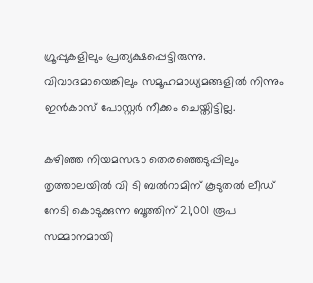ഗ്രൂപ്പുകളിലും പ്രത്യക്ഷപ്പെട്ടിരുന്നു. വിവാദമായെങ്കിലും സമൂഹമാധ്യമങ്ങളില്‍ നിന്നും ഇന്‍കാസ് പോസ്റ്റര്‍ നീക്കം ചെയ്തിട്ടില്ല.

കഴിഞ്ഞ നിയമസഭാ തെരഞ്ഞെടുപ്പിലും തൃത്താലയില്‍ വി ടി ബല്‍റാമിന് കൂടുതല്‍ ലീഡ് നേടി കൊടുക്കുന്ന ബൂത്തിന് 21,001 രൂപ സമ്മാനമായി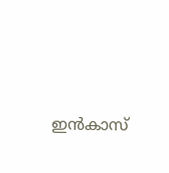ഇന്‍കാസ്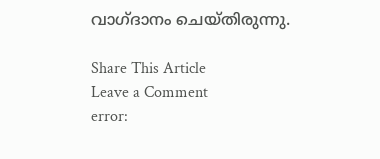വാഗ്ദാനം ചെയ്തിരുന്നു.

Share This Article
Leave a Comment
error: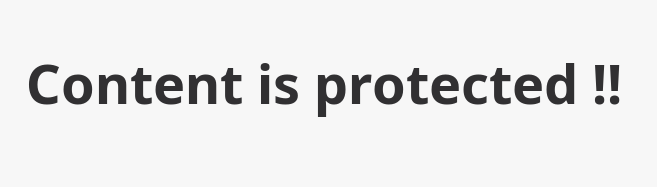Content is protected !!